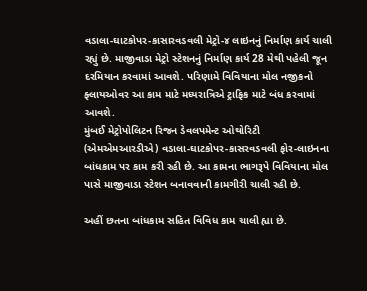વડાલા-ઘાટકોપર-કાસારવડવલી મેટ્રો-૪ લાઇનનું નિર્માણ કાર્ય ચાલી રહ્યું છે. માજીવાડા મેટ્રો સ્ટેશનનું નિર્માણ કાર્ય 28 મેથી પહેલી જૂન દરમિયાન કરવામાં આવશે. પરિણામે વિવિયાના મોલ નજીકનો ફ્લાયઓવર આ કામ માટે મધ્યરાત્રિએ ટ્રાફિક માટે બંધ કરવામાં આવશે.
મુંબઈ મેટ્રોપોલિટન રિજન ડેવલપમેન્ટ ઓથોરિટી (એમએમઆરડીએ) વડાલા-ઘાટકોપર-કાસરવડવલી ફોર-લાઇનના બાંધકામ પર કામ કરી રહી છે. આ કામના ભાગરૂપે વિવિયાના મોલ પાસે માજીવાડા સ્ટેશન બનાવવાની કામગીરી ચાલી રહી છે.

અહીં છતના બાંધકામ સહિત વિવિધ કામ ચાલી હ્યા છે.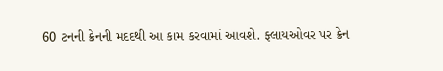60 ટનની ક્રેનની મદદથી આ કામ કરવામાં આવશે. ફ્લાયઓવર પર ક્રેન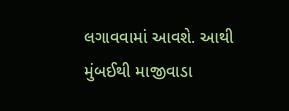લગાવવામાં આવશે. આથી મુંબઈથી માજીવાડા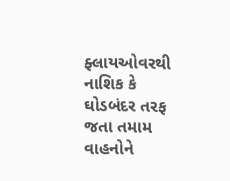ફ્લાયઓવરથી નાશિક કે ઘોડબંદર તરફ જતા તમામ વાહનોને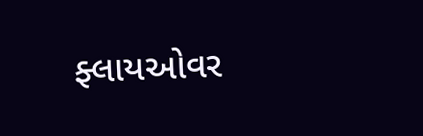ફ્લાયઓવર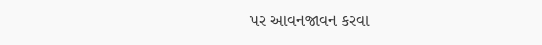પર આવનજાવન કરવા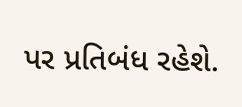પર પ્રતિબંધ રહેશે.